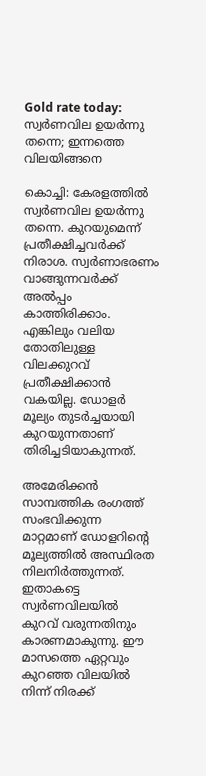Gold rate today: സ്വർണവില ഉയർന്നു തന്നെ; ഇന്നത്തെ വിലയിങ്ങനെ

കൊച്ചി: കേരളത്തില്‍ സ്വര്‍ണവില ഉയര്‍ന്നു തന്നെ. കുറയുമെന്ന് പ്രതീക്ഷിച്ചവര്‍ക്ക് നിരാശ. സ്വര്‍ണാഭരണം വാങ്ങുന്നവര്‍ക്ക് അല്‍പ്പം കാത്തിരിക്കാം. എങ്കിലും വലിയ തോതിലുള്ള വിലക്കുറവ് പ്രതീക്ഷിക്കാന്‍ വകയില്ല. ഡോളര്‍ മൂല്യം തുടര്‍ച്ചയായി കുറയുന്നതാണ് തിരിച്ചടിയാകുന്നത്.

അമേരിക്കന്‍ സാമ്പത്തിക രംഗത്ത് സംഭവിക്കുന്ന മാറ്റമാണ് ഡോളറിന്റെ മൂല്യത്തില്‍ അസ്ഥിരത നിലനിര്‍ത്തുന്നത്. ഇതാകട്ടെ സ്വര്‍ണവിലയില്‍ കുറവ് വരുന്നതിനും കാരണമാകുന്നു. ഈ മാസത്തെ ഏറ്റവും കുറഞ്ഞ വിലയില്‍ നിന്ന് നിരക്ക്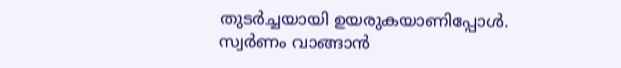തുടര്‍ച്ചയായി ഉയരുകയാണിപ്പോള്‍. സ്വര്‍ണം വാങ്ങാന്‍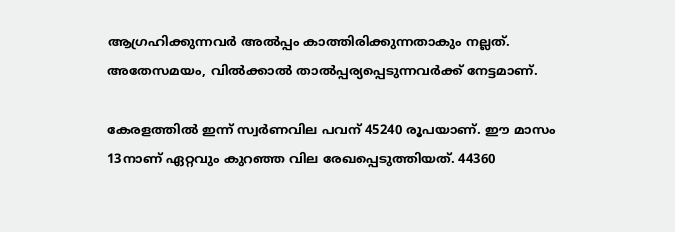ആഗ്രഹിക്കുന്നവര്‍ അല്‍പ്പം കാത്തിരിക്കുന്നതാകും നല്ലത്. അതേസമയം, വില്‍ക്കാല്‍ താല്‍പ്പര്യപ്പെടുന്നവര്‍ക്ക് നേട്ടമാണ്.

കേരളത്തില്‍ ഇന്ന് സ്വര്‍ണവില പവന് 45240 രൂപയാണ്. ഈ മാസം 13നാണ് ഏറ്റവും കുറഞ്ഞ വില രേഖപ്പെടുത്തിയത്. 44360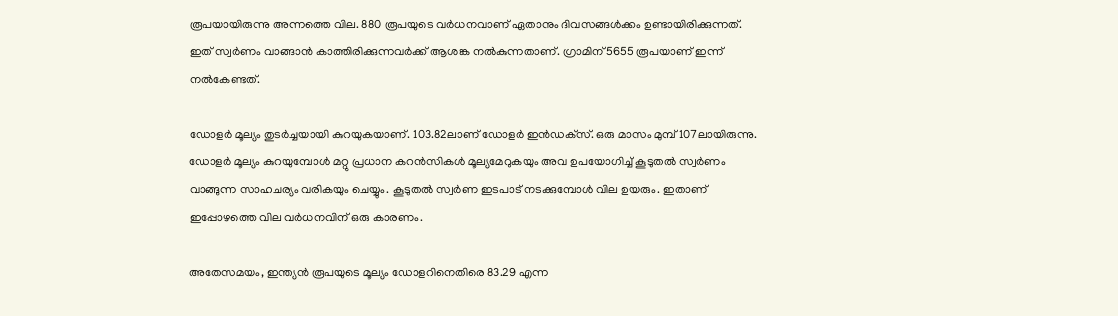രൂപയായിരുന്നു അന്നത്തെ വില. 880 രൂപയുടെ വര്‍ധനവാണ് ഏതാനും ദിവസങ്ങള്‍ക്കം ഉണ്ടായിരിക്കുന്നത്. ഇത് സ്വര്‍ണം വാങ്ങാന്‍ കാത്തിരിക്കുന്നവര്‍ക്ക് ആശങ്ക നല്‍കുന്നതാണ്. ഗ്രാമിന് 5655 രൂപയാണ് ഇന്ന് നല്‍കേണ്ടത്.

ഡോളര്‍ മൂല്യം തുടര്‍ച്ചയായി കുറയുകയാണ്. 103.82ലാണ് ഡോളര്‍ ഇന്‍ഡക്‌സ്. ഒരു മാസം മുമ്പ് 107ലായിരുന്നു. ഡോളര്‍ മൂല്യം കുറയുമ്പോള്‍ മറ്റു പ്രധാന കറന്‍സികള്‍ മൂല്യമേറുകയും അവ ഉപയോഗിച്ച് കൂടുതല്‍ സ്വര്‍ണം വാങ്ങുന്ന സാഹചര്യം വരികയും ചെയ്യും. കൂടുതല്‍ സ്വര്‍ണ ഇടപാട് നടക്കുമ്പോള്‍ വില ഉയരും. ഇതാണ് ഇപ്പോഴത്തെ വില വര്‍ധനവിന് ഒരു കാരണം.

അതേസമയം, ഇന്ത്യന്‍ രൂപയുടെ മൂല്യം ഡോളറിനെതിരെ 83.29 എന്ന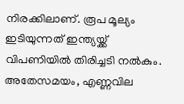നിരക്കിലാണ്. രൂപ മൂല്യം ഇടിയുന്നത് ഇന്ത്യയ്ക്ക് വിപണിയില്‍ തിരിച്ചടി നല്‍കും. അതേസമയം, എണ്ണവില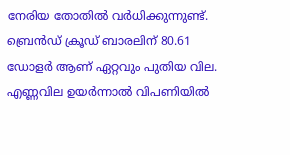നേരിയ തോതില്‍ വര്‍ധിക്കുന്നുണ്ട്. ബ്രെന്‍ഡ് ക്രൂഡ് ബാരലിന് 80.61 ഡോളര്‍ ആണ് ഏറ്റവും പുതിയ വില. എണ്ണവില ഉയര്‍ന്നാല്‍ വിപണിയില്‍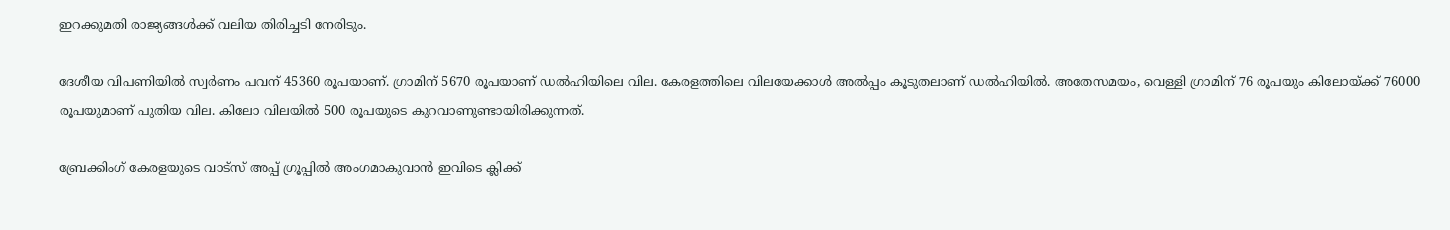ഇറക്കുമതി രാജ്യങ്ങള്‍ക്ക് വലിയ തിരിച്ചടി നേരിടും.

ദേശീയ വിപണിയില്‍ സ്വര്‍ണം പവന് 45360 രൂപയാണ്. ഗ്രാമിന് 5670 രൂപയാണ് ഡല്‍ഹിയിലെ വില. കേരളത്തിലെ വിലയേക്കാള്‍ അല്‍പ്പം കൂടുതലാണ് ഡല്‍ഹിയില്‍. അതേസമയം, വെള്ളി ഗ്രാമിന് 76 രൂപയും കിലോയ്ക്ക് 76000 രൂപയുമാണ് പുതിയ വില. കിലോ വിലയില്‍ 500 രൂപയുടെ കുറവാണുണ്ടായിരിക്കുന്നത്.

ബ്രേക്കിംഗ് കേരളയുടെ വാട്സ് അപ്പ് ഗ്രൂപ്പിൽ അംഗമാകുവാൻ ഇവിടെ ക്ലിക്ക്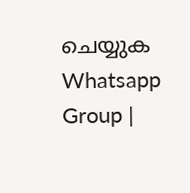ചെയ്യുക Whatsapp Group |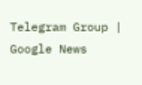Telegram Group | Google News